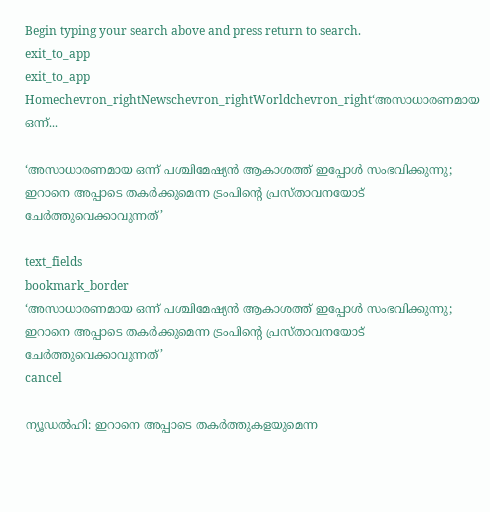Begin typing your search above and press return to search.
exit_to_app
exit_to_app
Homechevron_rightNewschevron_rightWorldchevron_right‘അസാധാരണമായ ഒന്ന്...

‘അസാധാരണമായ ഒന്ന് പശ്ചിമേഷ്യൻ ആകാശത്ത് ഇപ്പോൾ സംഭവിക്കുന്നു; ഇറാനെ അപ്പാടെ തകർക്കുമെന്ന ട്രംപിന്റെ പ്രസ്താവനയോട് ചേർത്തുവെക്കാവുന്നത്’

text_fields
bookmark_border
‘അസാധാരണമായ ഒന്ന് പശ്ചിമേഷ്യൻ ആകാശത്ത് ഇപ്പോൾ സംഭവിക്കുന്നു; ഇറാനെ അപ്പാടെ തകർക്കുമെന്ന ട്രംപിന്റെ പ്രസ്താവനയോട് ചേർത്തുവെക്കാവുന്നത്’
cancel

ന്യൂഡൽഹി: ഇറാനെ അപ്പാടെ തകർത്തുകളയുമെന്ന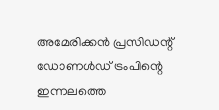അമേരിക്കൻ പ്രസിഡന്റ് ഡോണൾഡ് ട്രംപിന്റെ ഇന്നലത്തെ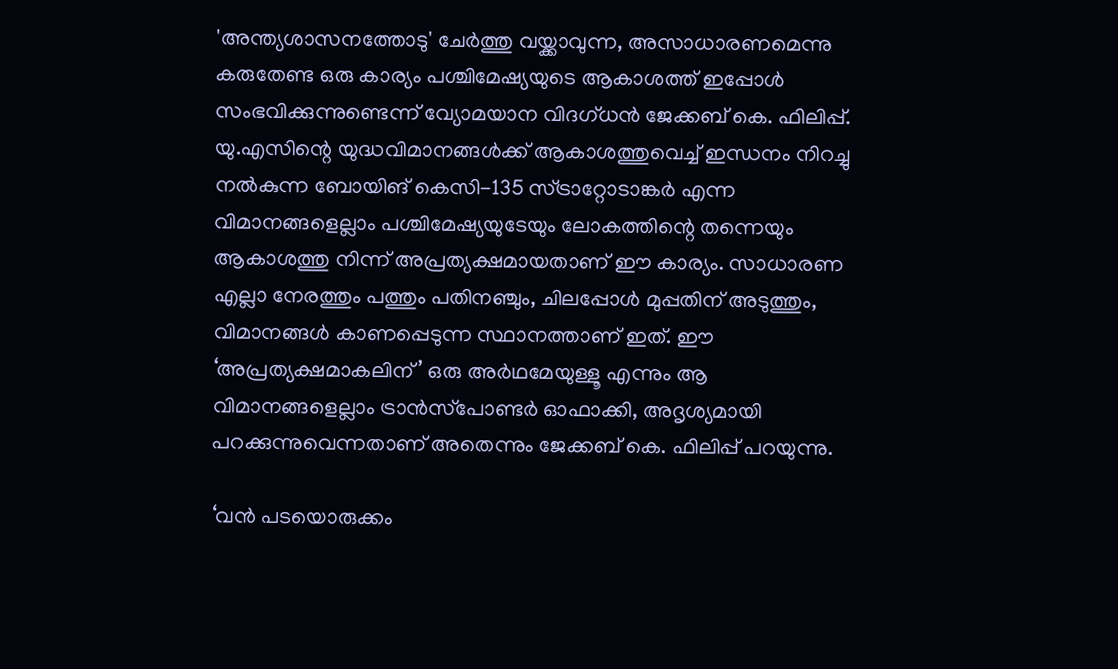'അന്ത്യശാസനത്തോടു' ചേർത്തു വയ്ക്കാവുന്ന, അസാധാരണമെന്നു കരുതേണ്ട ഒരു കാര്യം പശ്ചിമേഷ്യയുടെ ആകാശത്ത് ഇപ്പോൾ സംഭവിക്കുന്നുണ്ടെന്ന് വ്യോമയാന വിദഗ്ധൻ ജേക്കബ് കെ. ഫിലിപ്പ്. യു.എസിന്റെ യുദ്ധവിമാനങ്ങൾക്ക് ആകാശത്തുവെച്ച് ഇന്ധനം നിറച്ചു നൽകുന്ന ബോയിങ് കെസി-135 സ്ട്രാറ്റോടാങ്കർ എന്ന വിമാനങ്ങളെല്ലാം പശ്ചിമേഷ്യയുടേയും ലോകത്തിന്റെ തന്നെയും ആകാശത്തു നിന്ന് അപ്രത്യക്ഷമായതാണ് ഈ കാര്യം. സാധാരണ എല്ലാ നേരത്തും പത്തും പതിനഞ്ചും, ചിലപ്പോൾ മുപ്പതിന് അടുത്തും, വിമാനങ്ങൾ കാണപ്പെടുന്ന സ്ഥാനത്താണ് ഇത്. ഈ ‘അപ്രത്യക്ഷമാകലിന്’ ഒരു അർഥമേയുള്ളൂ എന്നും ആ വിമാനങ്ങളെല്ലാം ട്രാൻസ്‌പോണ്ടർ ഓഫാക്കി, അദൃശ്യമായി പറക്കുന്നുവെന്നതാണ് അതെന്നും ജേക്കബ് കെ. ഫിലിപ്പ് പറയുന്നു.

‘വൻ പടയൊരുക്കം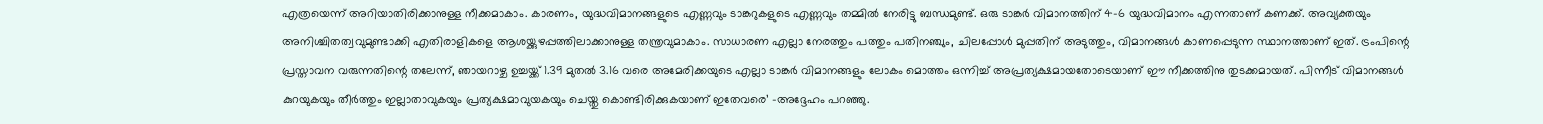എത്രയെന്ന് അറിയാതിരിക്കാനുള്ള നീക്കമാകാം. കാരണം, യുദ്ധവിമാനങ്ങളുടെ എണ്ണവും ടാങ്കറുകളുടെ എണ്ണവും തമ്മിൽ നേരിട്ടു ബന്ധമുണ്ട്. ഒരു ടാങ്കർ വിമാനത്തിന് 4-6 യുദ്ധവിമാനം എന്നതാണ് കണക്ക്. അവ്യക്തയും അനിശ്ചിതത്വവുമുണ്ടാക്കി എതിരാളികളെ ആശയ്ക്കുഴപ്പത്തിലാക്കാനുള്ള തന്ത്രവുമാകാം. സാധാരണ എല്ലാ നേരത്തും പത്തും പതിനഞ്ചും, ചിലപ്പോൾ മുപ്പതിന് അടുത്തും, വിമാനങ്ങൾ കാണപ്പെടുന്ന സ്ഥാനത്താണ് ഇത്. ട്രംപിന്റെ പ്രസ്താവന വരുന്നതിന്റെ തലേന്ന്, ഞായറാഴ്ച ഉച്ചയ്ക്ക് 1.39 മുതൽ 3.16 വരെ അമേരിക്കയുടെ എല്ലാ ടാങ്കർ വിമാനങ്ങളും ലോകം മൊത്തം ഒന്നിച്ച് അപ്രത്യക്ഷമായതോടെയാണ് ഈ നീക്കത്തിനു തുടക്കമായത്. പിന്നീട് വിമാനങ്ങൾ കുറയുകയും തീർത്തും ഇല്ലാതാവുകയും പ്രത്യക്ഷമാവുയകയും ചെയ്തു കൊണ്ടിരിക്കുകയാണ് ഇതേവരെ’ -അദ്ദേഹം പറഞ്ഞു.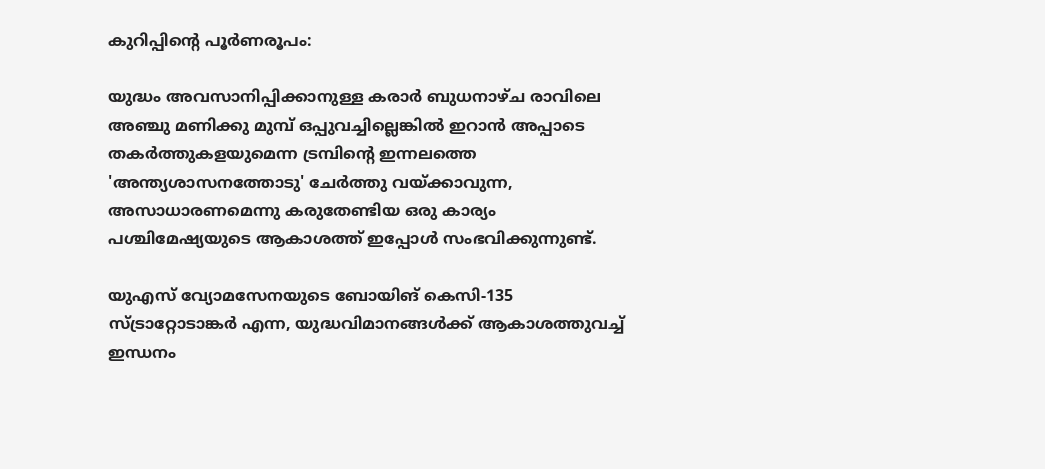കുറിപ്പിന്റെ പൂർണരൂപം:

യുദ്ധം അവസാനിപ്പിക്കാനുള്ള കരാർ ബുധനാഴ്ച രാവിലെ അഞ്ചു മണിക്കു മുമ്പ് ഒപ്പുവച്ചില്ലെങ്കിൽ ഇറാൻ അപ്പാടെ തകർത്തുകളയുമെന്ന ട്രമ്പിന്റെ ഇന്നലത്തെ 'അന്ത്യശാസനത്തോടു' ചേർത്തു വയ്ക്കാവുന്ന, അസാധാരണമെന്നു കരുതേണ്ടിയ ഒരു കാര്യം പശ്ചിമേഷ്യയുടെ ആകാശത്ത് ഇപ്പോൾ സംഭവിക്കുന്നുണ്ട്.

യുഎസ് വ്യോമസേനയുടെ ബോയിങ് കെസി-135 സ്ട്രാറ്റോടാങ്കർ എന്ന, യുദ്ധവിമാനങ്ങൾക്ക് ആകാശത്തുവച്ച് ഇന്ധനം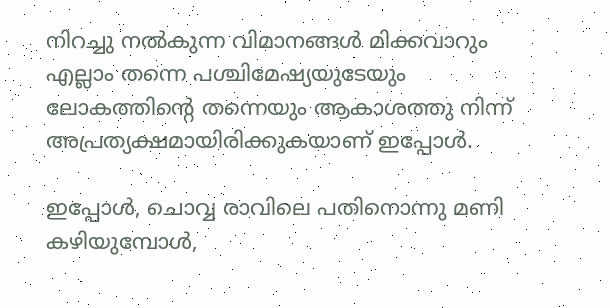നിറച്ചു നൽകുന്ന വിമാനങ്ങൾ മിക്കവാറും എല്ലാം തന്നെ പശ്ചിമേഷ്യയുടേയും ലോകത്തിന്റെ തന്നെയും ആകാശത്തു നിന്ന് അപ്രത്യക്ഷമായിരിക്കുകയാണ് ഇപ്പോൾ.

ഇപ്പോൾ, ചൊവ്വ രാവിലെ പതിനൊന്നു മണി കഴിയുമ്പോൾ,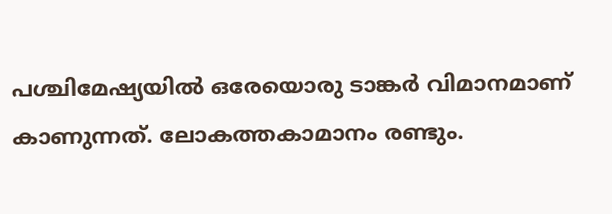പശ്ചിമേഷ്യയിൽ ഒരേയൊരു ടാങ്കർ വിമാനമാണ് കാണുന്നത്. ലോകത്തകാമാനം രണ്ടും.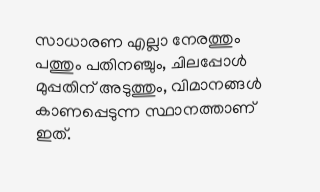സാധാരണ എല്ലാ നേരത്തും പത്തും പതിനഞ്ചും, ചിലപ്പോൾ മുപ്പതിന് അടുത്തും, വിമാനങ്ങൾ കാണപ്പെടുന്ന സ്ഥാനത്താണ് ഇത്.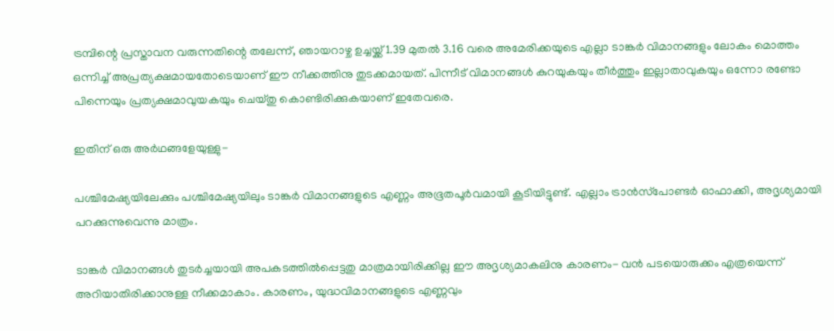ട്രമ്പിന്റെ പ്രസ്താവന വരുന്നതിന്റെ തലേന്ന്, ഞായറാഴ്ച ഉച്ചയ്ക്ക് 1.39 മുതൽ 3.16 വരെ അമേരിക്കയുടെ എല്ലാ ടാങ്കർ വിമാനങ്ങളും ലോകം മൊത്തം ഒന്നിച്ച് അപ്രത്യക്ഷമായതോടെയാണ് ഈ നീക്കത്തിനു തുടക്കമായത്. പിന്നീട് വിമാനങ്ങൾ കുറയുകയും തീർത്തും ഇല്ലാതാവുകയും ഒന്നോ രണ്ടോ പിന്നെയും പ്രത്യക്ഷമാവുയകയും ചെയ്തു കൊണ്ടിരിക്കുകയാണ് ഇതേവരെ.

ഇതിന് ഒരു അർഥങ്ങളേയുള്ളു-

പശ്ചിമേഷ്യയിലേക്കും പശ്ചിമേഷ്യയിലും ടാങ്കർ വിമാനങ്ങളുടെ എണ്ണം അഭൂതപൂർവമായി കൂടിയിട്ടുണ്ട്. എല്ലാം ട്രാൻസ്‌പോണ്ടർ ഓഫാക്കി, അദൃശ്യമായി പറക്കുന്നുവെന്നു മാത്രം.

ടാങ്കർ വിമാനങ്ങൾ തുടർച്ചയായി അപകടത്തിൽപ്പെട്ടതു മാത്രമായിരിക്കില്ല ഈ അദൃശ്യമാകലിനു കാരണം- വൻ പടയൊരുക്കം എത്രയെന്ന് അറിയാതിരിക്കാനുള്ള നീക്കമാകാം. കാരണം, യുദ്ധവിമാനങ്ങളുടെ എണ്ണവും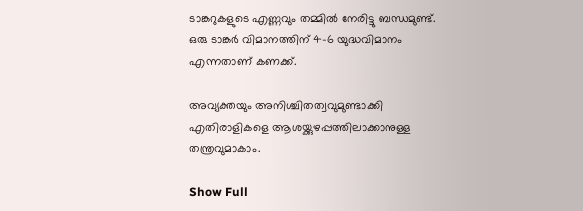ടാങ്കറുകളുടെ എണ്ണവും തമ്മിൽ നേരിട്ടു ബന്ധമുണ്ട്. ഒരു ടാങ്കർ വിമാനത്തിന് 4-6 യുദ്ധവിമാനം എന്നതാണ് കണക്ക്.

അവ്യക്തയും അനിശ്ചിതത്വവുമുണ്ടാക്കി എതിരാളികളെ ആശയ്ക്കുഴപ്പത്തിലാക്കാനുള്ള തന്ത്രവുമാകാം.

Show Full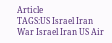Article
TAGS:US Israel Iran War Israel Iran US Air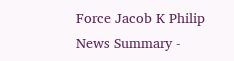Force Jacob K Philip
News Summary -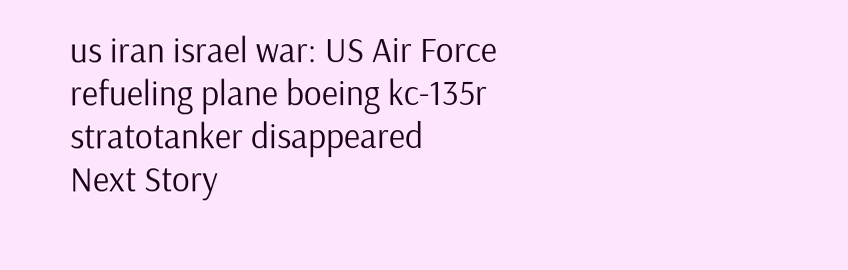us iran israel war: US Air Force refueling plane boeing kc-135r stratotanker disappeared
Next Story